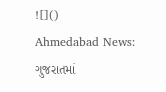![]()
Ahmedabad News: ગુજરાતમાં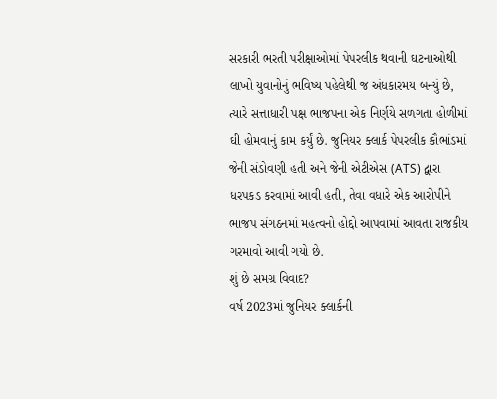સરકારી ભરતી પરીક્ષાઓમાં પેપરલીક થવાની ઘટનાઓથી લાખો યુવાનોનું ભવિષ્ય પહેલેથી જ અંધકારમય બન્યું છે, ત્યારે સત્તાધારી પક્ષ ભાજપના એક નિર્ણયે સળગતા હોળીમાં ઘી હોમવાનું કામ કર્યું છે. જુનિયર ક્લાર્ક પેપરલીક કૌભાંડમાં જેની સંડોવણી હતી અને જેની એટીએસ (ATS) દ્વારા ધરપકડ કરવામાં આવી હતી, તેવા વધારે એક આરોપીને ભાજપ સંગઠનમાં મહત્વનો હોદ્દો આપવામાં આવતા રાજકીય ગરમાવો આવી ગયો છે.
શું છે સમગ્ર વિવાદ?
વર્ષ 2023માં જુનિયર ક્લાર્કની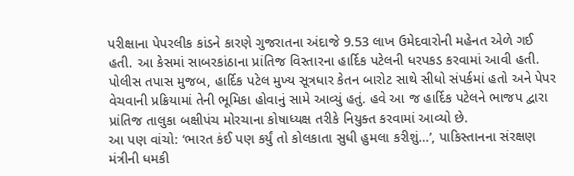પરીક્ષાના પેપરલીક કાંડને કારણે ગુજરાતના અંદાજે 9.53 લાખ ઉમેદવારોની મહેનત એળે ગઈ હતી. આ કેસમાં સાબરકાંઠાના પ્રાંતિજ વિસ્તારના હાર્દિક પટેલની ધરપકડ કરવામાં આવી હતી. પોલીસ તપાસ મુજબ, હાર્દિક પટેલ મુખ્ય સૂત્રધાર કેતન બારોટ સાથે સીધો સંપર્કમાં હતો અને પેપર વેચવાની પ્રક્રિયામાં તેની ભૂમિકા હોવાનું સામે આવ્યું હતું. હવે આ જ હાર્દિક પટેલને ભાજપ દ્વારા પ્રાંતિજ તાલુકા બક્ષીપંચ મોરચાના કોષાધ્યક્ષ તરીકે નિયુક્ત કરવામાં આવ્યો છે.
આ પણ વાંચો: ‘ભારત કંઈ પણ કર્યું તો કોલકાતા સુધી હુમલા કરીશું…’, પાકિસ્તાનના સંરક્ષણ મંત્રીની ધમકી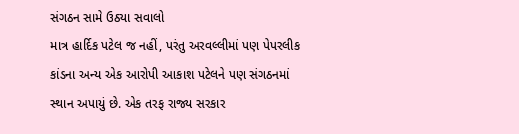સંગઠન સામે ઉઠ્યા સવાલો
માત્ર હાર્દિક પટેલ જ નહીં, પરંતુ અરવલ્લીમાં પણ પેપરલીક કાંડના અન્ય એક આરોપી આકાશ પટેલને પણ સંગઠનમાં સ્થાન અપાયું છે. એક તરફ રાજ્ય સરકાર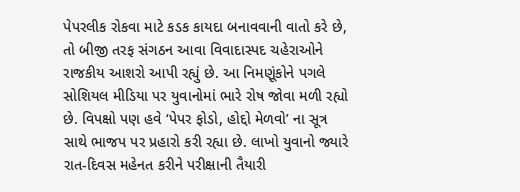પેપરલીક રોકવા માટે કડક કાયદા બનાવવાની વાતો કરે છે, તો બીજી તરફ સંગઠન આવા વિવાદાસ્પદ ચહેરાઓને રાજકીય આશરો આપી રહ્યું છે. આ નિમણૂંકોને પગલે સોશિયલ મીડિયા પર યુવાનોમાં ભારે રોષ જોવા મળી રહ્યો છે. વિપક્ષો પણ હવે ‘પેપર ફોડો, હોદ્દો મેળવો’ ના સૂત્ર સાથે ભાજપ પર પ્રહારો કરી રહ્યા છે. લાખો યુવાનો જ્યારે રાત-દિવસ મહેનત કરીને પરીક્ષાની તૈયારી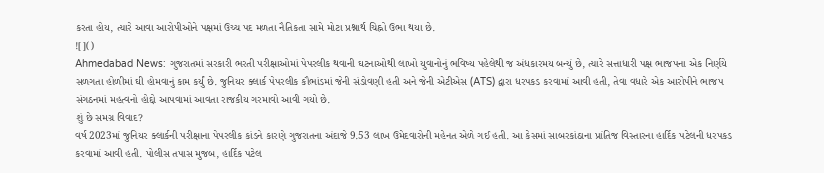કરતા હોય, ત્યારે આવા આરોપીઓને પક્ષમાં ઉચ્ચ પદ મળતા નૈતિકતા સામે મોટા પ્રશ્નાર્થ ચિહ્નો ઉભા થયા છે.
![]()
Ahmedabad News: ગુજરાતમાં સરકારી ભરતી પરીક્ષાઓમાં પેપરલીક થવાની ઘટનાઓથી લાખો યુવાનોનું ભવિષ્ય પહેલેથી જ અંધકારમય બન્યું છે, ત્યારે સત્તાધારી પક્ષ ભાજપના એક નિર્ણયે સળગતા હોળીમાં ઘી હોમવાનું કામ કર્યું છે. જુનિયર ક્લાર્ક પેપરલીક કૌભાંડમાં જેની સંડોવણી હતી અને જેની એટીએસ (ATS) દ્વારા ધરપકડ કરવામાં આવી હતી, તેવા વધારે એક આરોપીને ભાજપ સંગઠનમાં મહત્વનો હોદ્દો આપવામાં આવતા રાજકીય ગરમાવો આવી ગયો છે.
શું છે સમગ્ર વિવાદ?
વર્ષ 2023માં જુનિયર ક્લાર્કની પરીક્ષાના પેપરલીક કાંડને કારણે ગુજરાતના અંદાજે 9.53 લાખ ઉમેદવારોની મહેનત એળે ગઈ હતી. આ કેસમાં સાબરકાંઠાના પ્રાંતિજ વિસ્તારના હાર્દિક પટેલની ધરપકડ કરવામાં આવી હતી. પોલીસ તપાસ મુજબ, હાર્દિક પટેલ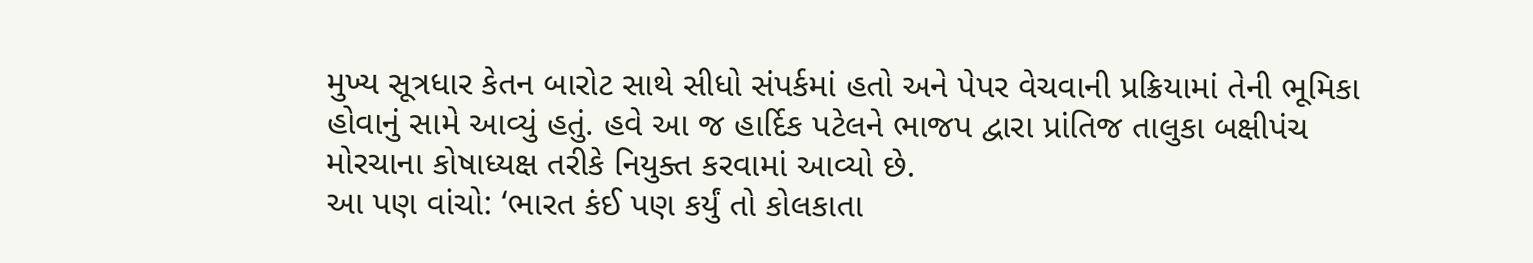મુખ્ય સૂત્રધાર કેતન બારોટ સાથે સીધો સંપર્કમાં હતો અને પેપર વેચવાની પ્રક્રિયામાં તેની ભૂમિકા હોવાનું સામે આવ્યું હતું. હવે આ જ હાર્દિક પટેલને ભાજપ દ્વારા પ્રાંતિજ તાલુકા બક્ષીપંચ મોરચાના કોષાધ્યક્ષ તરીકે નિયુક્ત કરવામાં આવ્યો છે.
આ પણ વાંચો: ‘ભારત કંઈ પણ કર્યું તો કોલકાતા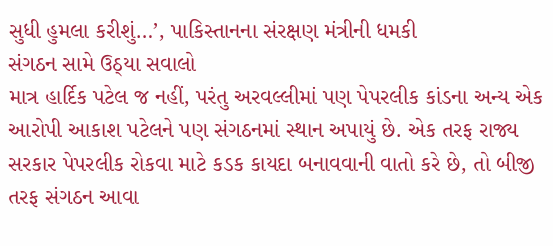સુધી હુમલા કરીશું…’, પાકિસ્તાનના સંરક્ષણ મંત્રીની ધમકી
સંગઠન સામે ઉઠ્યા સવાલો
માત્ર હાર્દિક પટેલ જ નહીં, પરંતુ અરવલ્લીમાં પણ પેપરલીક કાંડના અન્ય એક આરોપી આકાશ પટેલને પણ સંગઠનમાં સ્થાન અપાયું છે. એક તરફ રાજ્ય સરકાર પેપરલીક રોકવા માટે કડક કાયદા બનાવવાની વાતો કરે છે, તો બીજી તરફ સંગઠન આવા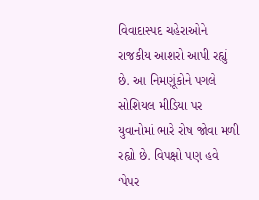વિવાદાસ્પદ ચહેરાઓને રાજકીય આશરો આપી રહ્યું છે. આ નિમણૂંકોને પગલે સોશિયલ મીડિયા પર યુવાનોમાં ભારે રોષ જોવા મળી રહ્યો છે. વિપક્ષો પણ હવે ‘પેપર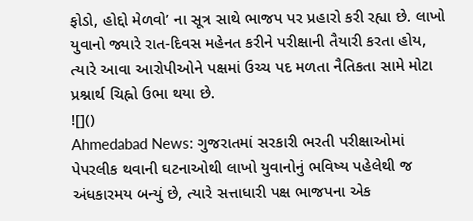ફોડો, હોદ્દો મેળવો’ ના સૂત્ર સાથે ભાજપ પર પ્રહારો કરી રહ્યા છે. લાખો યુવાનો જ્યારે રાત-દિવસ મહેનત કરીને પરીક્ષાની તૈયારી કરતા હોય, ત્યારે આવા આરોપીઓને પક્ષમાં ઉચ્ચ પદ મળતા નૈતિકતા સામે મોટા પ્રશ્નાર્થ ચિહ્નો ઉભા થયા છે.
![]()
Ahmedabad News: ગુજરાતમાં સરકારી ભરતી પરીક્ષાઓમાં પેપરલીક થવાની ઘટનાઓથી લાખો યુવાનોનું ભવિષ્ય પહેલેથી જ અંધકારમય બન્યું છે, ત્યારે સત્તાધારી પક્ષ ભાજપના એક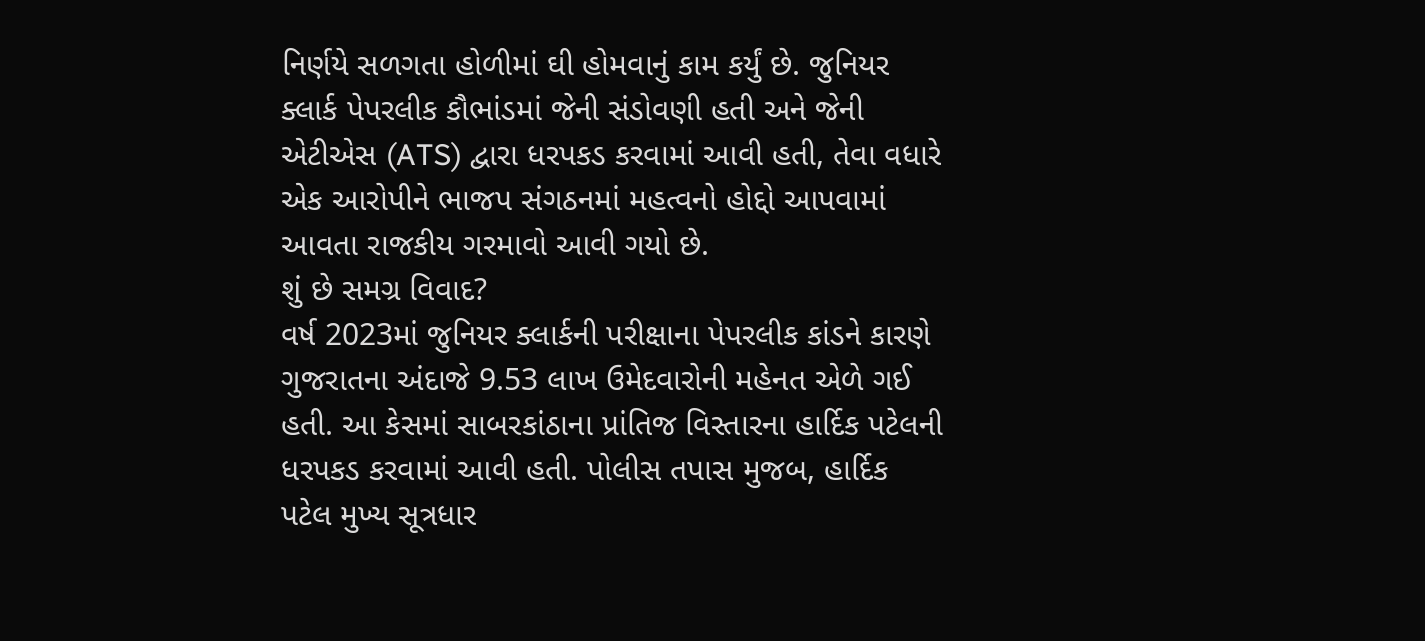નિર્ણયે સળગતા હોળીમાં ઘી હોમવાનું કામ કર્યું છે. જુનિયર ક્લાર્ક પેપરલીક કૌભાંડમાં જેની સંડોવણી હતી અને જેની એટીએસ (ATS) દ્વારા ધરપકડ કરવામાં આવી હતી, તેવા વધારે એક આરોપીને ભાજપ સંગઠનમાં મહત્વનો હોદ્દો આપવામાં આવતા રાજકીય ગરમાવો આવી ગયો છે.
શું છે સમગ્ર વિવાદ?
વર્ષ 2023માં જુનિયર ક્લાર્કની પરીક્ષાના પેપરલીક કાંડને કારણે ગુજરાતના અંદાજે 9.53 લાખ ઉમેદવારોની મહેનત એળે ગઈ હતી. આ કેસમાં સાબરકાંઠાના પ્રાંતિજ વિસ્તારના હાર્દિક પટેલની ધરપકડ કરવામાં આવી હતી. પોલીસ તપાસ મુજબ, હાર્દિક પટેલ મુખ્ય સૂત્રધાર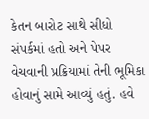કેતન બારોટ સાથે સીધો સંપર્કમાં હતો અને પેપર વેચવાની પ્રક્રિયામાં તેની ભૂમિકા હોવાનું સામે આવ્યું હતું. હવે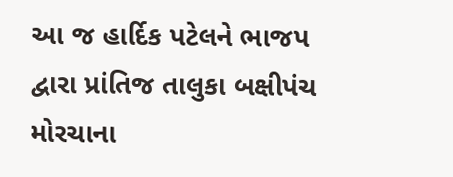આ જ હાર્દિક પટેલને ભાજપ દ્વારા પ્રાંતિજ તાલુકા બક્ષીપંચ મોરચાના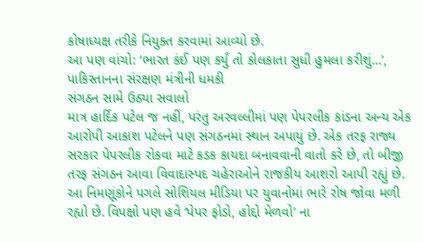કોષાધ્યક્ષ તરીકે નિયુક્ત કરવામાં આવ્યો છે.
આ પણ વાંચો: ‘ભારત કંઈ પણ કર્યું તો કોલકાતા સુધી હુમલા કરીશું…’, પાકિસ્તાનના સંરક્ષણ મંત્રીની ધમકી
સંગઠન સામે ઉઠ્યા સવાલો
માત્ર હાર્દિક પટેલ જ નહીં, પરંતુ અરવલ્લીમાં પણ પેપરલીક કાંડના અન્ય એક આરોપી આકાશ પટેલને પણ સંગઠનમાં સ્થાન અપાયું છે. એક તરફ રાજ્ય સરકાર પેપરલીક રોકવા માટે કડક કાયદા બનાવવાની વાતો કરે છે, તો બીજી તરફ સંગઠન આવા વિવાદાસ્પદ ચહેરાઓને રાજકીય આશરો આપી રહ્યું છે. આ નિમણૂંકોને પગલે સોશિયલ મીડિયા પર યુવાનોમાં ભારે રોષ જોવા મળી રહ્યો છે. વિપક્ષો પણ હવે ‘પેપર ફોડો, હોદ્દો મેળવો’ ના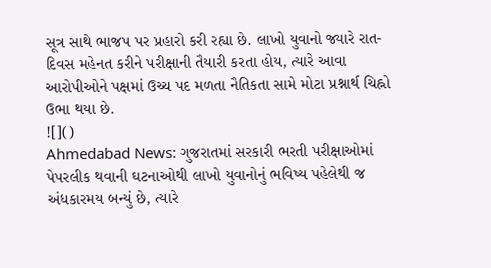સૂત્ર સાથે ભાજપ પર પ્રહારો કરી રહ્યા છે. લાખો યુવાનો જ્યારે રાત-દિવસ મહેનત કરીને પરીક્ષાની તૈયારી કરતા હોય, ત્યારે આવા આરોપીઓને પક્ષમાં ઉચ્ચ પદ મળતા નૈતિકતા સામે મોટા પ્રશ્નાર્થ ચિહ્નો ઉભા થયા છે.
![]()
Ahmedabad News: ગુજરાતમાં સરકારી ભરતી પરીક્ષાઓમાં પેપરલીક થવાની ઘટનાઓથી લાખો યુવાનોનું ભવિષ્ય પહેલેથી જ અંધકારમય બન્યું છે, ત્યારે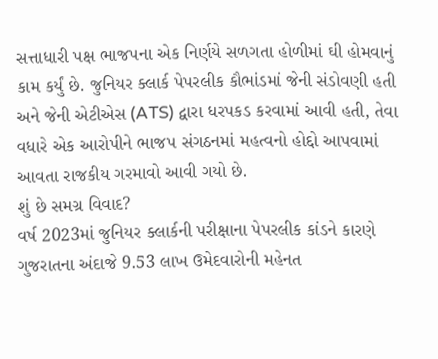સત્તાધારી પક્ષ ભાજપના એક નિર્ણયે સળગતા હોળીમાં ઘી હોમવાનું કામ કર્યું છે. જુનિયર ક્લાર્ક પેપરલીક કૌભાંડમાં જેની સંડોવણી હતી અને જેની એટીએસ (ATS) દ્વારા ધરપકડ કરવામાં આવી હતી, તેવા વધારે એક આરોપીને ભાજપ સંગઠનમાં મહત્વનો હોદ્દો આપવામાં આવતા રાજકીય ગરમાવો આવી ગયો છે.
શું છે સમગ્ર વિવાદ?
વર્ષ 2023માં જુનિયર ક્લાર્કની પરીક્ષાના પેપરલીક કાંડને કારણે ગુજરાતના અંદાજે 9.53 લાખ ઉમેદવારોની મહેનત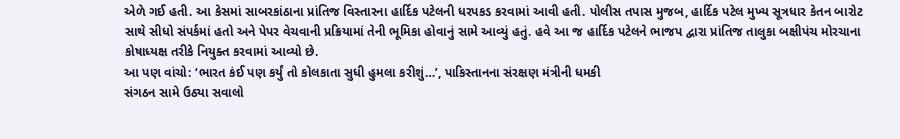એળે ગઈ હતી. આ કેસમાં સાબરકાંઠાના પ્રાંતિજ વિસ્તારના હાર્દિક પટેલની ધરપકડ કરવામાં આવી હતી. પોલીસ તપાસ મુજબ, હાર્દિક પટેલ મુખ્ય સૂત્રધાર કેતન બારોટ સાથે સીધો સંપર્કમાં હતો અને પેપર વેચવાની પ્રક્રિયામાં તેની ભૂમિકા હોવાનું સામે આવ્યું હતું. હવે આ જ હાર્દિક પટેલને ભાજપ દ્વારા પ્રાંતિજ તાલુકા બક્ષીપંચ મોરચાના કોષાધ્યક્ષ તરીકે નિયુક્ત કરવામાં આવ્યો છે.
આ પણ વાંચો: ‘ભારત કંઈ પણ કર્યું તો કોલકાતા સુધી હુમલા કરીશું…’, પાકિસ્તાનના સંરક્ષણ મંત્રીની ધમકી
સંગઠન સામે ઉઠ્યા સવાલો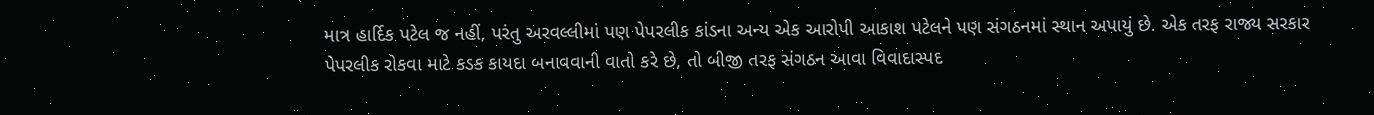માત્ર હાર્દિક પટેલ જ નહીં, પરંતુ અરવલ્લીમાં પણ પેપરલીક કાંડના અન્ય એક આરોપી આકાશ પટેલને પણ સંગઠનમાં સ્થાન અપાયું છે. એક તરફ રાજ્ય સરકાર પેપરલીક રોકવા માટે કડક કાયદા બનાવવાની વાતો કરે છે, તો બીજી તરફ સંગઠન આવા વિવાદાસ્પદ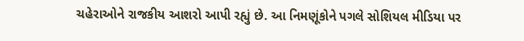ચહેરાઓને રાજકીય આશરો આપી રહ્યું છે. આ નિમણૂંકોને પગલે સોશિયલ મીડિયા પર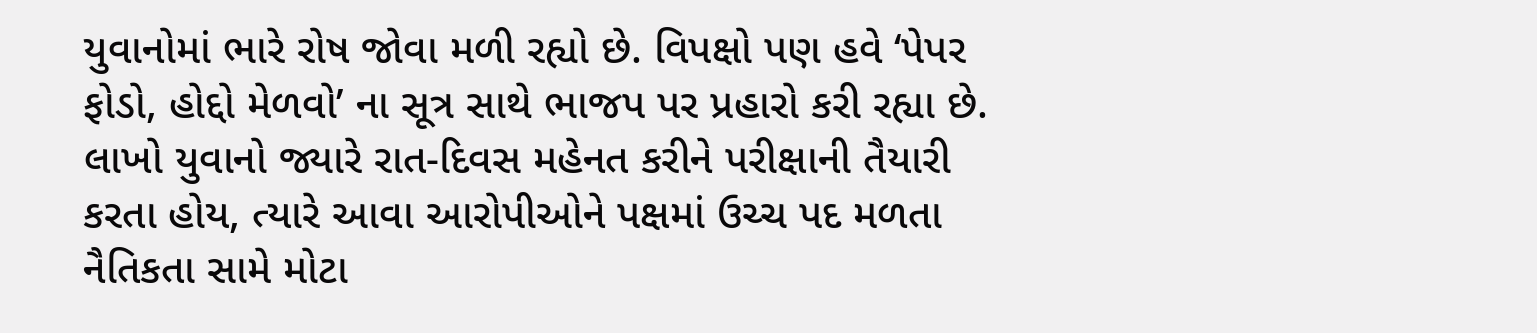યુવાનોમાં ભારે રોષ જોવા મળી રહ્યો છે. વિપક્ષો પણ હવે ‘પેપર ફોડો, હોદ્દો મેળવો’ ના સૂત્ર સાથે ભાજપ પર પ્રહારો કરી રહ્યા છે. લાખો યુવાનો જ્યારે રાત-દિવસ મહેનત કરીને પરીક્ષાની તૈયારી કરતા હોય, ત્યારે આવા આરોપીઓને પક્ષમાં ઉચ્ચ પદ મળતા નૈતિકતા સામે મોટા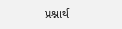પ્રશ્નાર્થ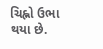ચિહ્નો ઉભા થયા છે.